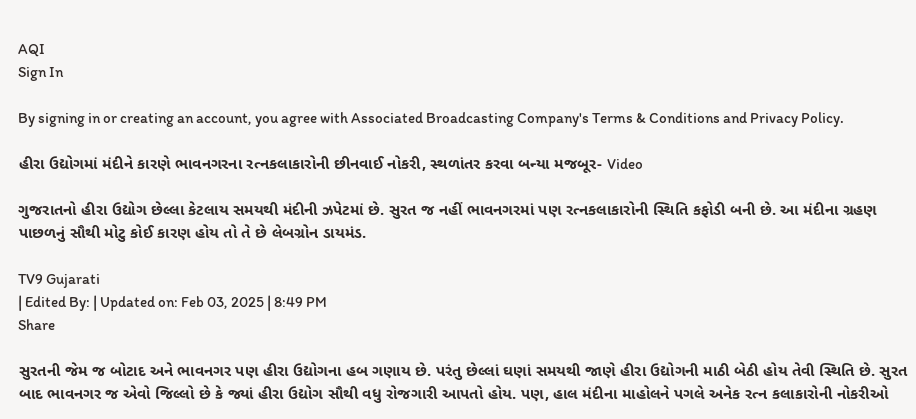AQI
Sign In

By signing in or creating an account, you agree with Associated Broadcasting Company's Terms & Conditions and Privacy Policy.

હીરા ઉદ્યોગમાં મંદીને કારણે ભાવનગરના રત્નકલાકારોની છીનવાઈ નોકરી, સ્થળાંતર કરવા બન્યા મજબૂર- Video

ગુજરાતનો હીરા ઉદ્યોગ છેલ્લા કેટલાય સમયથી મંદીની ઝપેટમાં છે. સુરત જ નહીં ભાવનગરમાં પણ રત્નકલાકારોની સ્થિતિ કફોડી બની છે. આ મંદીના ગ્રહણ પાછળનું સૌથી મોટુ કોઈ કારણ હોય તો તે છે લેબગ્રોન ડાયમંડ.

TV9 Gujarati
| Edited By: | Updated on: Feb 03, 2025 | 8:49 PM
Share

સુરતની જેમ જ બોટાદ અને ભાવનગર પણ હીરા ઉદ્યોગના હબ ગણાય છે. પરંતુ છેલ્લાં ઘણાં સમયથી જાણે હીરા ઉદ્યોગની માઠી બેઠી હોય તેવી સ્થિતિ છે. સુરત બાદ ભાવનગર જ એવો જિલ્લો છે કે જ્યાં હીરા ઉદ્યોગ સૌથી વધુ રોજગારી આપતો હોય. પણ, હાલ મંદીના માહોલને પગલે અનેક રત્ન કલાકારોની નોકરીઓ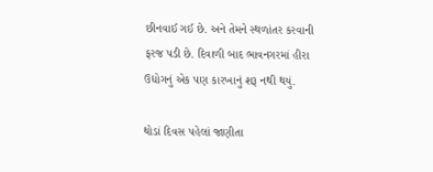છીનવાઈ ગઈ છે. અને તેમને સ્થળાંતર કરવાની ફરજ પડી છે. દિવાળી બાદ ભાવનગરમાં હીરા ઉદ્યોગનું એક પણ કારખાનું શરૂ નથી થયું.

થોડાં દિવસ પહેલાં જાણીતા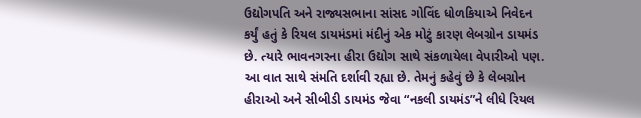ઉદ્યોગપતિ અને રાજ્યસભાના સાંસદ ગોવિંદ ધોળકિયાએ નિવેદન કર્યું હતું કે રિયલ ડાયમંડમાં મંદીનું એક મોટું કારણ લેબગ્રોન ડાયમંડ છે. ત્યારે ભાવનગરના હીરા ઉદ્યોગ સાથે સંકળાયેલા વેપારીઓ પણ. આ વાત સાથે સંમતિ દર્શાવી રહ્યા છે. તેમનું કહેવું છે કે લેબગ્રોન હીરાઓ અને સીબીડી ડાયમંડ જેવા “નકલી ડાયમંડ”ને લીધે રિયલ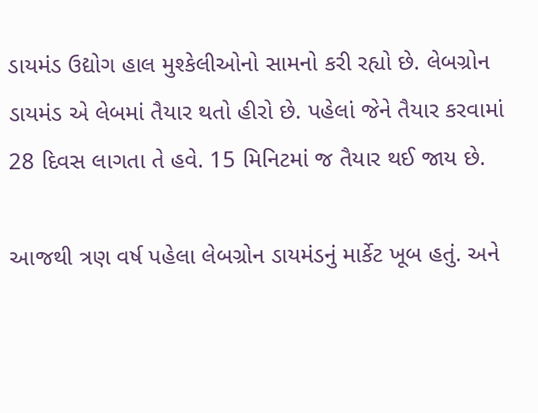ડાયમંડ ઉદ્યોગ હાલ મુશ્કેલીઓનો સામનો કરી રહ્યો છે. લેબગ્રોન ડાયમંડ એ લેબમાં તૈયાર થતો હીરો છે. પહેલાં જેને તૈયાર કરવામાં 28 દિવસ લાગતા તે હવે. 15 મિનિટમાં જ તૈયાર થઈ જાય છે.

આજથી ત્રણ વર્ષ પહેલા લેબગ્રોન ડાયમંડનું માર્કેટ ખૂબ હતું. અને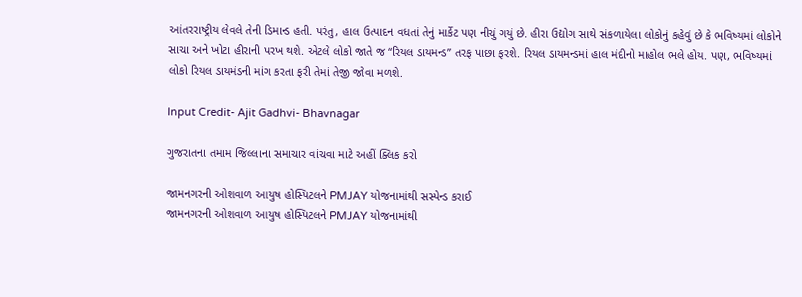આંતરરાષ્ટ્રીય લેવલે તેની ડિમાન્ડ હતી. પરંતુ, હાલ ઉત્પાદન વધતાં તેનું માર્કેટ પણ નીચું ગયું છે. હીરા ઉદ્યોગ સાથે સંકળાયેલા લોકોનું કહેવું છે કે ભવિષ્યમાં લોકોને સાચા અને ખોટા હીરાની પરખ થશે. એટલે લોકો જાતે જ “રિયલ ડાયમન્ડ” તરફ પાછા ફરશે. રિયલ ડાયમન્ડમાં હાલ મંદીનો માહોલ ભલે હોય. પણ, ભવિષ્યમાં લોકો રિયલ ડાયમંડની માંગ કરતા ફરી તેમાં તેજી જોવા મળશે.

Input Credit- Ajit Gadhvi- Bhavnagar

ગુજરાતના તમામ જિલ્લાના સમાચાર વાંચવા માટે અહીં ક્લિક કરો

જામનગરની ઓશવાળ આયુષ હોસ્પિટલને PMJAY યોજનામાંથી સસ્પેન્ડ કરાઈ
જામનગરની ઓશવાળ આયુષ હોસ્પિટલને PMJAY યોજનામાંથી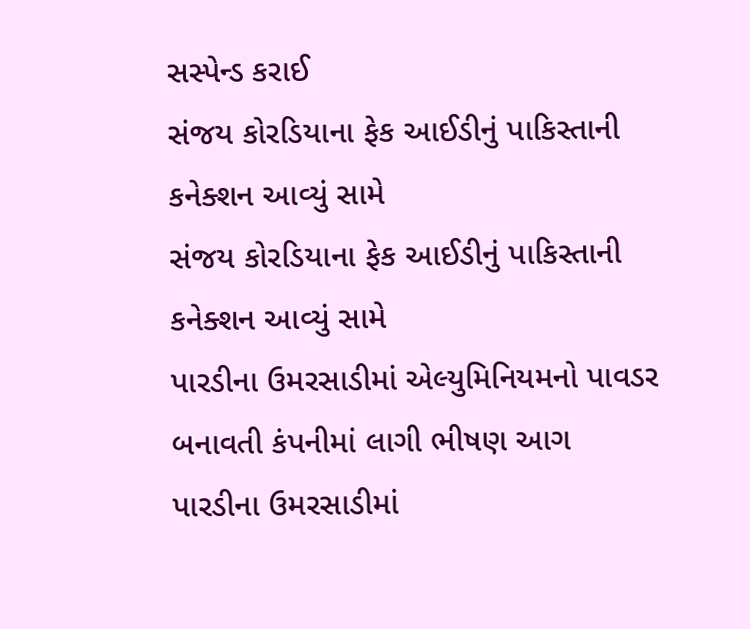સસ્પેન્ડ કરાઈ
સંજય કોરડિયાના ફેક આઈડીનું પાકિસ્તાની કનેક્શન આવ્યું સામે
સંજય કોરડિયાના ફેક આઈડીનું પાકિસ્તાની કનેક્શન આવ્યું સામે
પારડીના ઉમરસાડીમાં એલ્યુમિનિયમનો પાવડર બનાવતી કંપનીમાં લાગી ભીષણ આગ
પારડીના ઉમરસાડીમાં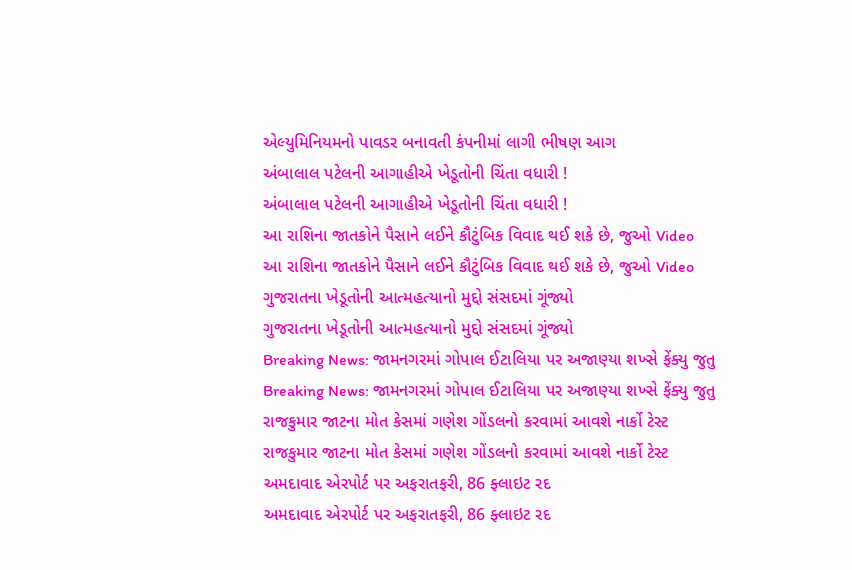એલ્યુમિનિયમનો પાવડર બનાવતી કંપનીમાં લાગી ભીષણ આગ
અંબાલાલ પટેલની આગાહીએ ખેડૂતોની ચિંતા વધારી !
અંબાલાલ પટેલની આગાહીએ ખેડૂતોની ચિંતા વધારી !
આ રાશિના જાતકોને પૈસાને લઈને કૌટુંબિક વિવાદ થઈ શકે છે, જુઓ Video
આ રાશિના જાતકોને પૈસાને લઈને કૌટુંબિક વિવાદ થઈ શકે છે, જુઓ Video
ગુજરાતના ખેડૂતોની આત્મહત્યાનો મુદ્દો સંસદમાં ગૂંજ્યો
ગુજરાતના ખેડૂતોની આત્મહત્યાનો મુદ્દો સંસદમાં ગૂંજ્યો
Breaking News: જામનગરમાં ગોપાલ ઈટાલિયા પર અજાણ્યા શખ્સે ફેંક્યુ જુતુ
Breaking News: જામનગરમાં ગોપાલ ઈટાલિયા પર અજાણ્યા શખ્સે ફેંક્યુ જુતુ
રાજકુમાર જાટના મોત કેસમાં ગણેશ ગોંડલનો કરવામાં આવશે નાર્કો ટેસ્ટ
રાજકુમાર જાટના મોત કેસમાં ગણેશ ગોંડલનો કરવામાં આવશે નાર્કો ટેસ્ટ
અમદાવાદ એરપોર્ટ પર અફરાતફરી, 86 ફ્લાઇટ રદ
અમદાવાદ એરપોર્ટ પર અફરાતફરી, 86 ફ્લાઇટ રદ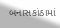બનાસકાંઠામાં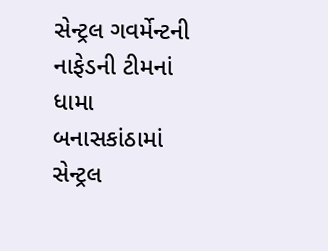સેન્ટ્રલ ગવર્મેન્ટની નાફેડની ટીમનાં ધામા
બનાસકાંઠામાં સેન્ટ્રલ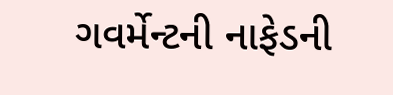ગવર્મેન્ટની નાફેડની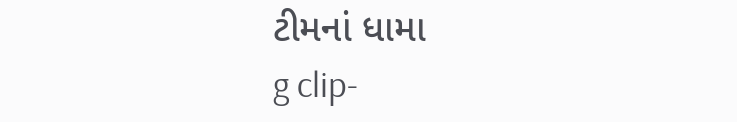ટીમનાં ધામા
g clip-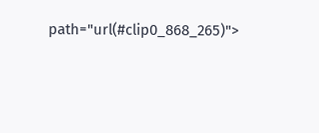path="url(#clip0_868_265)">